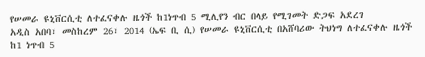የሠመራ ዩኒቨርሲቲ ለተፈናቀሉ ዜጎች ከ1ነጥብ 5 ሚሊየን ብር በላይ የሚገመት ድጋፍ አደረገ
አዲስ አበባ፣ መስከረም 26፣ 2014 (ኤፍ ቢ ሲ) የሠመራ ዩኒቨርሲቲ በአሸባሪው ትህነግ ለተፈናቀሉ ዜጎች ከ1 ነጥብ 5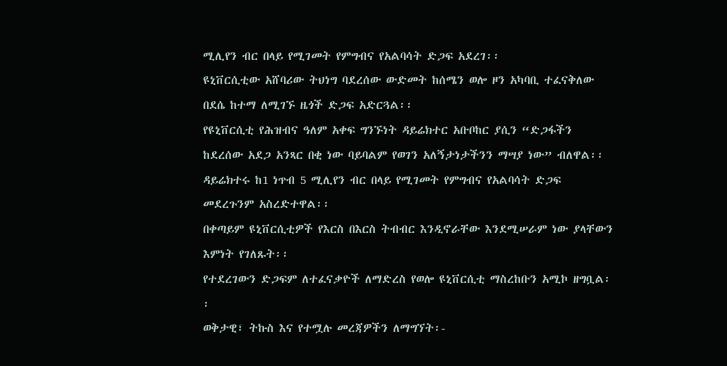ሚሊየን ብር በላይ የሚገመት የምግብና የአልባሳት ድጋፍ አደረገ፡፡
ዩኒቨርሲቲው አሸባሪው ትህነግ ባደረሰው ውድመት ከሰሜን ወሎ ዞን አካባቢ ተፈናቅለው በደሴ ከተማ ለሚገኙ ዜጎች ድጋፍ አድርጓል፡፡
የዩኒቨርሲቲ የሕዝብና ዓለም አቀፍ ግንኙነት ዳይሬክተር አቡቦከር ያሲን “ድጋፋችን ከደረሰው አደጋ አንጻር በቂ ነው ባይባልም የወገን አለኝታነታችንን ማሣያ ነው” ብለዋል፡፡
ዳይሬክተሩ ከ1 ነጥብ 5 ሚሊየን ብር በላይ የሚገመት የምግብና የአልባሳት ድጋፍ መደረጉንም አስረድተዋል፡፡
በቀጣይም ዩኒቨርሲቲዎች የእርስ በእርስ ትብብር እንዲኖራቸው እንደሚሠራም ነው ያላቸውን እምነት የገለጹት፡፡
የተደረገውን ድጋፍም ለተፈናቃዮች ለማድረስ የወሎ ዩኒቨርሲቲ ማስረከቡን አሚኮ ዘግቧል፡፡
ወቅታዊ፣ ትኩስ እና የተሟሉ መረጃዎችን ለማግኘት፡-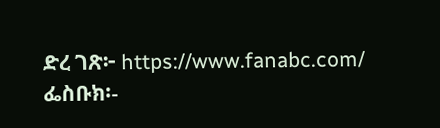ድረ ገጽ፦ https://www.fanabc.com/
ፌስቡክ፡-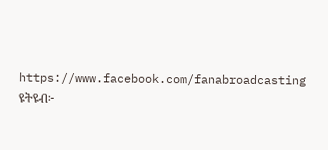https://www.facebook.com/fanabroadcasting
ዩትዩብ፦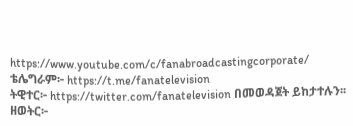https://www.youtube.com/c/fanabroadcastingcorporate/
ቴሌግራም፦ https://t.me/fanatelevision
ትዊተር፦ https://twitter.com/fanatelevision በመወዳጀት ይከታተሉን፡፡
ዘወትር፦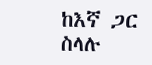ከእኛ ጋር ስላሉ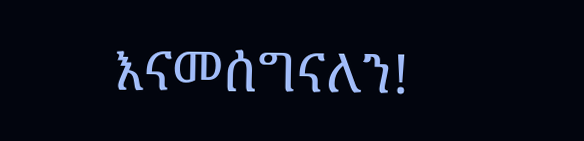እናመሰግናለን!